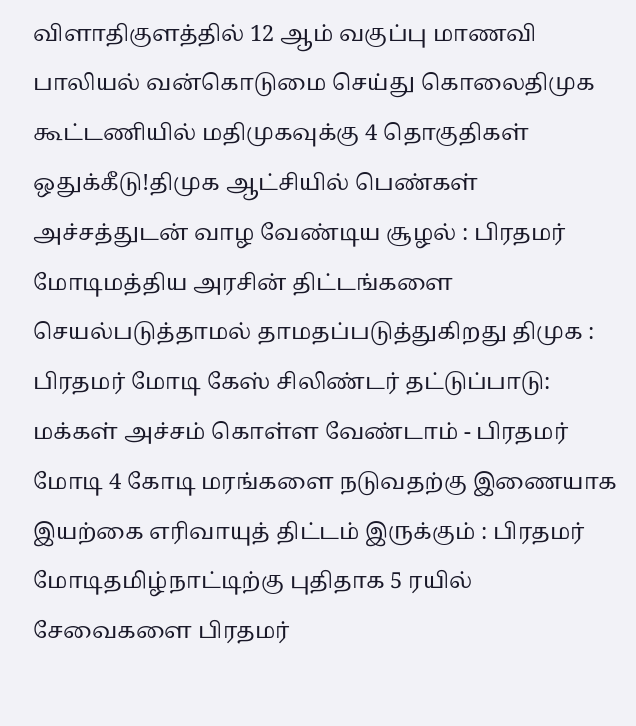விளாதிகுளத்தில் 12 ஆம் வகுப்பு மாணவி பாலியல் வன்கொடுமை செய்து கொலைதிமுக கூட்டணியில் மதிமுகவுக்கு 4 தொகுதிகள் ஒதுக்கீடு!திமுக ஆட்சியில் பெண்கள் அச்சத்துடன் வாழ வேண்டிய சூழல் : பிரதமர் மோடிமத்திய அரசின் திட்டங்களை செயல்படுத்தாமல் தாமதப்படுத்துகிறது திமுக : பிரதமர் மோடி கேஸ் சிலிண்டர் தட்டுப்பாடு: மக்கள் அச்சம் கொள்ள வேண்டாம் - பிரதமர் மோடி 4 கோடி மரங்களை நடுவதற்கு இணையாக இயற்கை எரிவாயுத் திட்டம் இருக்கும் : பிரதமர் மோடிதமிழ்நாட்டிற்கு புதிதாக 5 ரயில் சேவைகளை பிரதமர்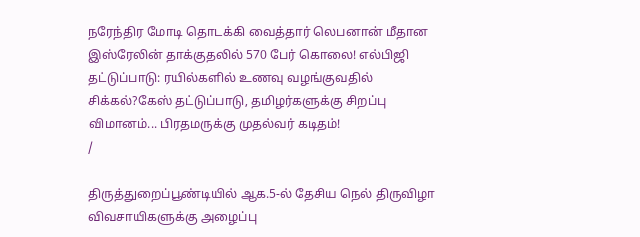நரேந்திர மோடி தொடக்கி வைத்தார் லெபனான் மீதான இஸ்ரேலின் தாக்குதலில் 570 பேர் கொலை! எல்பிஜி தட்டுப்பாடு: ரயில்களில் உணவு வழங்குவதில் சிக்கல்?கேஸ் தட்டுப்பாடு, தமிழர்களுக்கு சிறப்பு விமானம்... பிரதமருக்கு முதல்வர் கடிதம்!
/

திருத்துறைப்பூண்டியில் ஆக.5-ல் தேசிய நெல் திருவிழா விவசாயிகளுக்கு அழைப்பு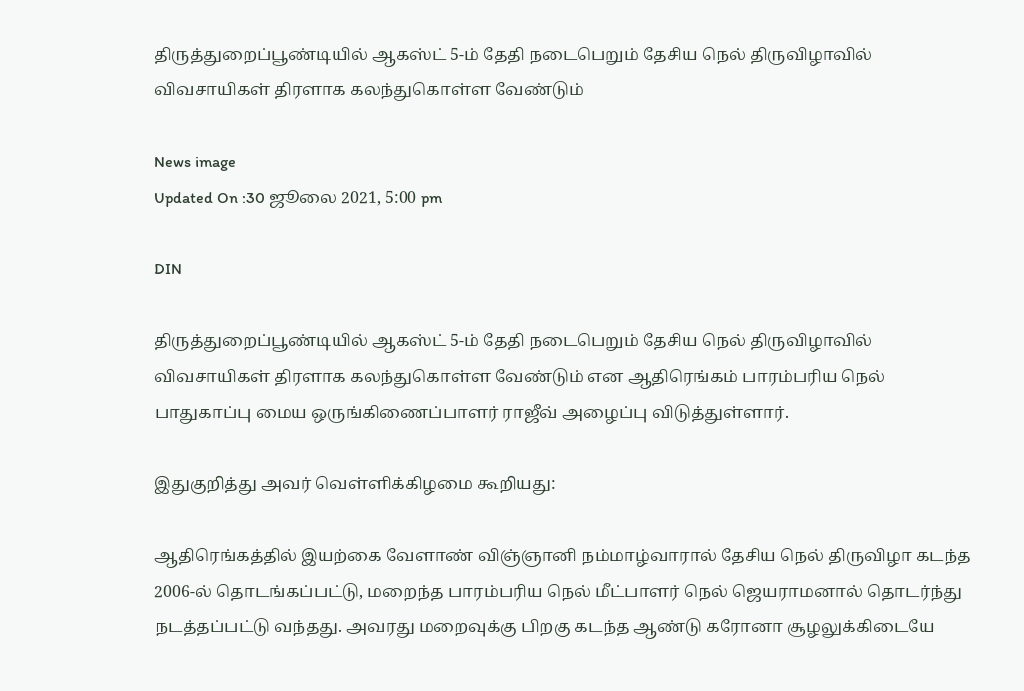திருத்துறைப்பூண்டியில் ஆகஸ்ட் 5-ம் தேதி நடைபெறும் தேசிய நெல் திருவிழாவில் விவசாயிகள் திரளாக கலந்துகொள்ள வேண்டும்

News image
Updated On :30 ஜூலை 2021, 5:00 pm

DIN

திருத்துறைப்பூண்டியில் ஆகஸ்ட் 5-ம் தேதி நடைபெறும் தேசிய நெல் திருவிழாவில் விவசாயிகள் திரளாக கலந்துகொள்ள வேண்டும் என ஆதிரெங்கம் பாரம்பரிய நெல் பாதுகாப்பு மைய ஒருங்கிணைப்பாளர் ராஜீவ் அழைப்பு விடுத்துள்ளார்.

இதுகுறித்து அவர் வெள்ளிக்கிழமை கூறியது:

ஆதிரெங்கத்தில் இயற்கை வேளாண் விஞ்ஞானி நம்மாழ்வாரால் தேசிய நெல் திருவிழா கடந்த 2006-ல் தொடங்கப்பட்டு, மறைந்த பாரம்பரிய நெல் மீட்பாளர் நெல் ஜெயராமனால் தொடர்ந்து நடத்தப்பட்டு வந்தது. அவரது மறைவுக்கு பிறகு கடந்த ஆண்டு கரோனா சூழலுக்கிடையே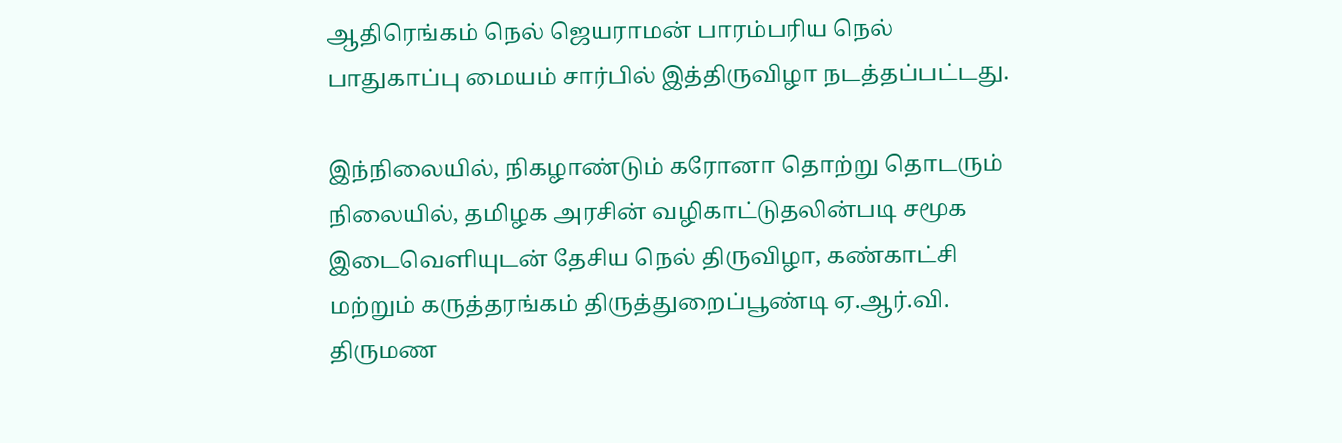ஆதிரெங்கம் நெல் ஜெயராமன் பாரம்பரிய நெல் பாதுகாப்பு மையம் சார்பில் இத்திருவிழா நடத்தப்பட்டது.

இந்நிலையில், நிகழாண்டும் கரோனா தொற்று தொடரும் நிலையில், தமிழக அரசின் வழிகாட்டுதலின்படி சமூக இடைவெளியுடன் தேசிய நெல் திருவிழா, கண்காட்சி மற்றும் கருத்தரங்கம் திருத்துறைப்பூண்டி ஏ.ஆர்.வி. திருமண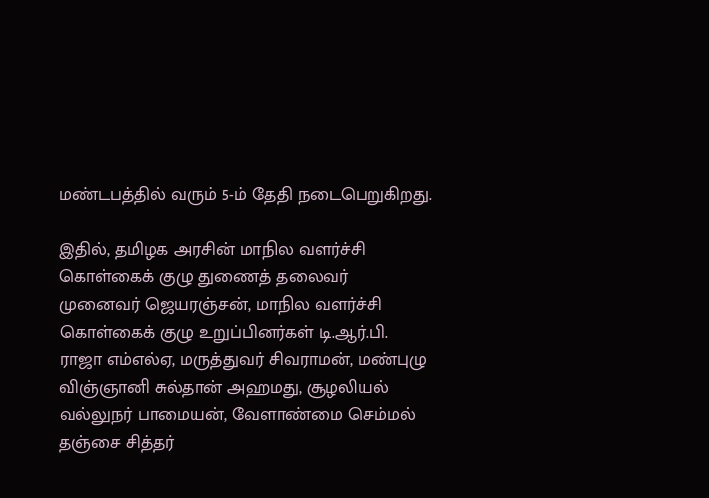மண்டபத்தில் வரும் 5-ம் தேதி நடைபெறுகிறது.

இதில், தமிழக அரசின் மாநில வளர்ச்சி கொள்கைக் குழு துணைத் தலைவர் முனைவர் ஜெயரஞ்சன், மாநில வளர்ச்சி கொள்கைக் குழு உறுப்பினர்கள் டி.ஆர்.பி. ராஜா எம்எல்ஏ, மருத்துவர் சிவராமன், மண்புழு விஞ்ஞானி சுல்தான் அஹமது, சூழலியல் வல்லுநர் பாமையன், வேளாண்மை செம்மல் தஞ்சை சித்தர்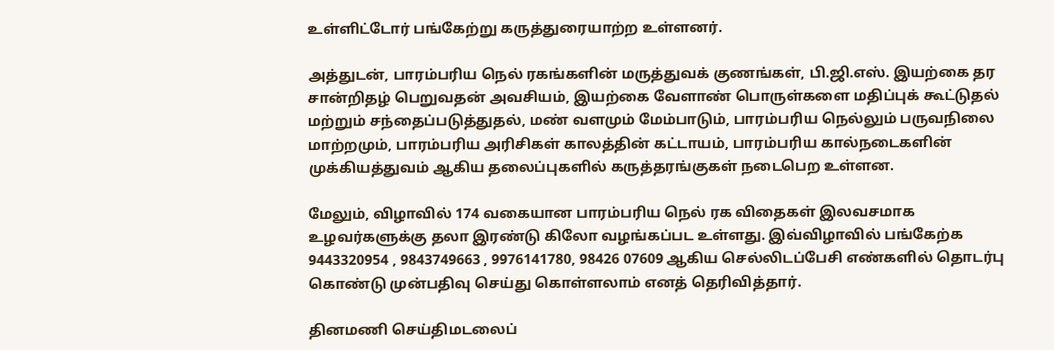உள்ளிட்டோர் பங்கேற்று கருத்துரையாற்ற உள்ளனர்.

அத்துடன், பாரம்பரிய நெல் ரகங்களின் மருத்துவக் குணங்கள், பி.ஜி.எஸ். இயற்கை தர சான்றிதழ் பெறுவதன் அவசியம், இயற்கை வேளாண் பொருள்களை மதிப்புக் கூட்டுதல் மற்றும் சந்தைப்படுத்துதல், மண் வளமும் மேம்பாடும், பாரம்பரிய நெல்லும் பருவநிலை மாற்றமும், பாரம்பரிய அரிசிகள் காலத்தின் கட்டாயம், பாரம்பரிய கால்நடைகளின் முக்கியத்துவம் ஆகிய தலைப்புகளில் கருத்தரங்குகள் நடைபெற உள்ளன.

மேலும், விழாவில் 174 வகையான பாரம்பரிய நெல் ரக விதைகள் இலவசமாக உழவர்களுக்கு தலா இரண்டு கிலோ வழங்கப்பட உள்ளது. இவ்விழாவில் பங்கேற்க 9443320954 , 9843749663 , 9976141780, 98426 07609 ஆகிய செல்லிடப்பேசி எண்களில் தொடர்பு கொண்டு முன்பதிவு செய்து கொள்ளலாம் எனத் தெரிவித்தார்.

தினமணி செய்திமடலைப்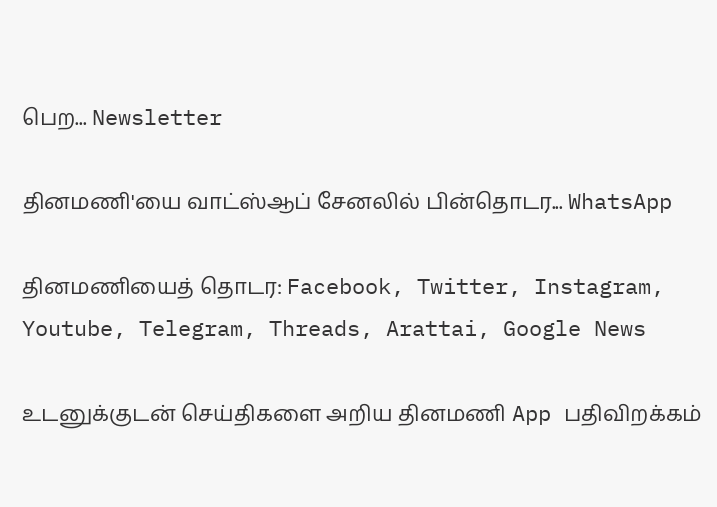பெற... Newsletter

தினமணி'யை வாட்ஸ்ஆப் சேனலில் பின்தொடர... WhatsApp

தினமணியைத் தொடர: Facebook, Twitter, Instagram, Youtube, Telegram, Threads, Arattai, Google News

உடனுக்குடன் செய்திகளை அறிய தினமணி App பதிவிறக்கம்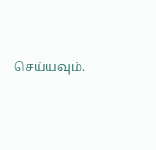செய்யவும்.